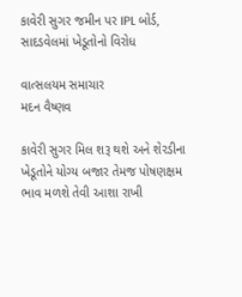કાવેરી સુગર જમીન પર IPL બોર્ડ, સાદડવેલમાં ખેડૂતોનો વિરોધ

વાત્સલયમ સમાચાર
મદન વૈષ્ણવ

કાવેરી સુગર મિલ શરૂ થશે અને શેરડીના ખેડૂતોને યોગ્ય બજાર તેમજ પોષણક્ષમ ભાવ મળશે તેવી આશા રાખી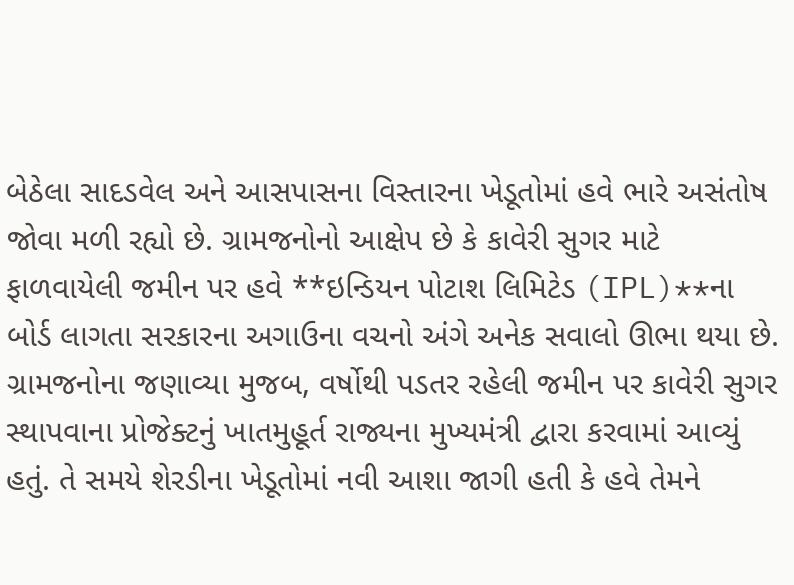બેઠેલા સાદડવેલ અને આસપાસના વિસ્તારના ખેડૂતોમાં હવે ભારે અસંતોષ જોવા મળી રહ્યો છે. ગ્રામજનોનો આક્ષેપ છે કે કાવેરી સુગર માટે ફાળવાયેલી જમીન પર હવે **ઇન્ડિયન પોટાશ લિમિટેડ (IPL)**ના બોર્ડ લાગતા સરકારના અગાઉના વચનો અંગે અનેક સવાલો ઊભા થયા છે.
ગ્રામજનોના જણાવ્યા મુજબ, વર્ષોથી પડતર રહેલી જમીન પર કાવેરી સુગર સ્થાપવાના પ્રોજેક્ટનું ખાતમુહૂર્ત રાજ્યના મુખ્યમંત્રી દ્વારા કરવામાં આવ્યું હતું. તે સમયે શેરડીના ખેડૂતોમાં નવી આશા જાગી હતી કે હવે તેમને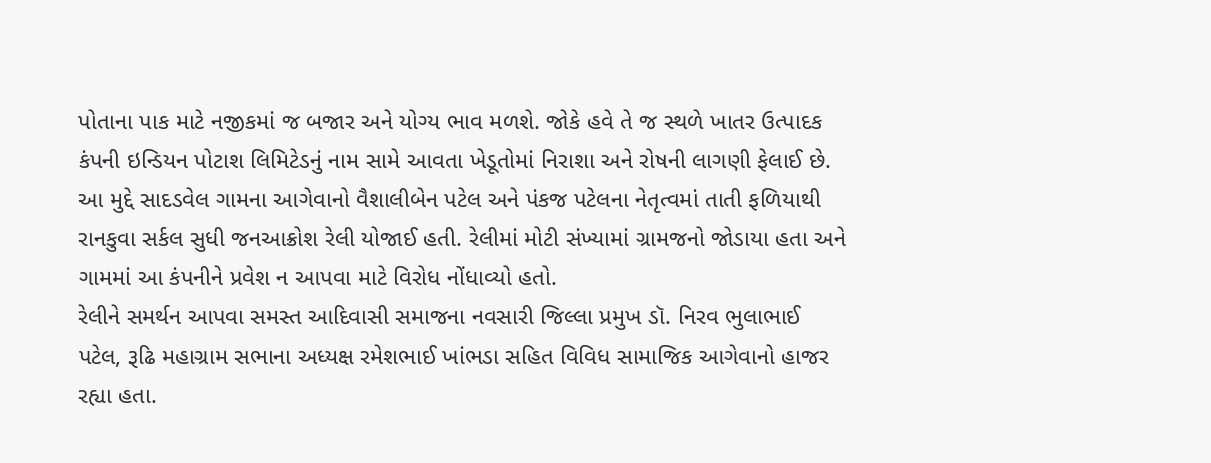પોતાના પાક માટે નજીકમાં જ બજાર અને યોગ્ય ભાવ મળશે. જોકે હવે તે જ સ્થળે ખાતર ઉત્પાદક કંપની ઇન્ડિયન પોટાશ લિમિટેડનું નામ સામે આવતા ખેડૂતોમાં નિરાશા અને રોષની લાગણી ફેલાઈ છે.
આ મુદ્દે સાદડવેલ ગામના આગેવાનો વૈશાલીબેન પટેલ અને પંકજ પટેલના નેતૃત્વમાં તાતી ફળિયાથી રાનકુવા સર્કલ સુધી જનઆક્રોશ રેલી યોજાઈ હતી. રેલીમાં મોટી સંખ્યામાં ગ્રામજનો જોડાયા હતા અને ગામમાં આ કંપનીને પ્રવેશ ન આપવા માટે વિરોધ નોંધાવ્યો હતો.
રેલીને સમર્થન આપવા સમસ્ત આદિવાસી સમાજના નવસારી જિલ્લા પ્રમુખ ડૉ. નિરવ ભુલાભાઈ પટેલ, રૂઢિ મહાગ્રામ સભાના અધ્યક્ષ રમેશભાઈ ખાંભડા સહિત વિવિધ સામાજિક આગેવાનો હાજર રહ્યા હતા.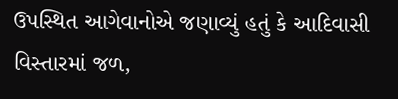ઉપસ્થિત આગેવાનોએ જણાવ્યું હતું કે આદિવાસી વિસ્તારમાં જળ,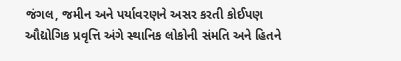જંગલ, જમીન અને પર્યાવરણને અસર કરતી કોઈપણ ઔદ્યોગિક પ્રવૃત્તિ અંગે સ્થાનિક લોકોની સંમતિ અને હિતને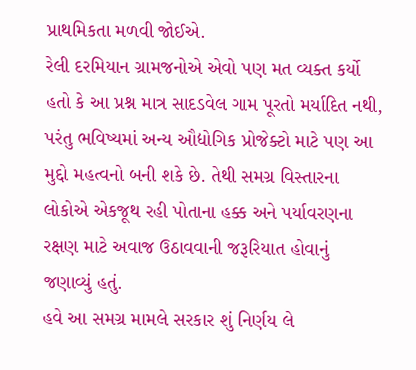પ્રાથમિકતા મળવી જોઈએ.
રેલી દરમિયાન ગ્રામજનોએ એવો પણ મત વ્યક્ત કર્યો હતો કે આ પ્રશ્ન માત્ર સાદડવેલ ગામ પૂરતો મર્યાદિત નથી, પરંતુ ભવિષ્યમાં અન્ય ઔદ્યોગિક પ્રોજેક્ટો માટે પણ આ મુદ્દો મહત્વનો બની શકે છે. તેથી સમગ્ર વિસ્તારના લોકોએ એકજૂથ રહી પોતાના હક્ક અને પર્યાવરણના રક્ષણ માટે અવાજ ઉઠાવવાની જરૂરિયાત હોવાનું જણાવ્યું હતું.
હવે આ સમગ્ર મામલે સરકાર શું નિર્ણય લે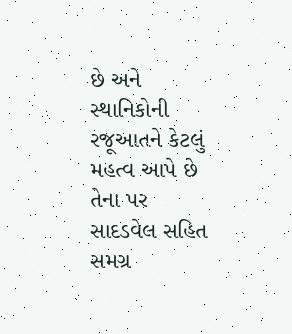છે અને સ્થાનિકોની રજૂઆતને કેટલું મહત્વ આપે છે તેના પર સાદડવેલ સહિત સમગ્ર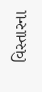વિસ્તારના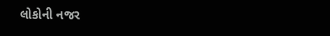લોકોની નજર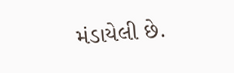મંડાયેલી છે.